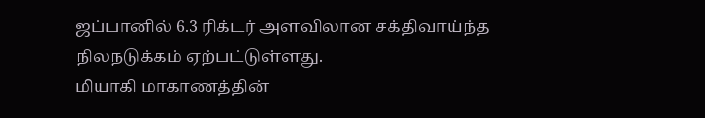ஜப்பானில் 6.3 ரிக்டர் அளவிலான சக்திவாய்ந்த நிலநடுக்கம் ஏற்பட்டுள்ளது.
மியாகி மாகாணத்தின்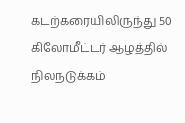கடற்கரையிலிருந்து 50 கிலோமீட்டர் ஆழத்தில் நிலநடுக்கம்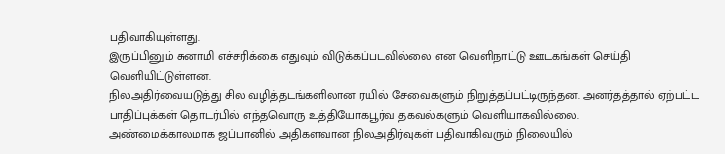பதிவாகியுள்ளது.
இருப்பினும் சுனாமி எச்சரிக்கை எதுவும் விடுக்கப்படவில்லை என வெளிநாட்டு ஊடகங்கள் செய்தி வெளியிட்டுள்ளன.
நிலஅதிர்வையடுத்து சில வழித்தடங்களிலான ரயில் சேவைகளும் நிறுத்தப்பட்டிருந்தன. அனர்தத்தால் ஏற்பட்ட பாதிப்புக்கள் தொடர்பில் எந்தவொரு உத்தியோகபூர்வ தகவல்களும் வெளியாகவில்லை.
அண்மைக்காலமாக ஜப்பானில் அதிகளவான நிலஅதிர்வுகள் பதிவாகிவரும் நிலையில்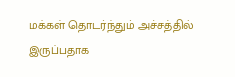மக்கள் தொடர்ந்தும் அச்சத்தில் இருப்பதாக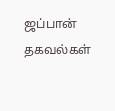ஜப்பான் தகவல்கள்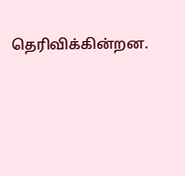தெரிவிக்கின்றன.